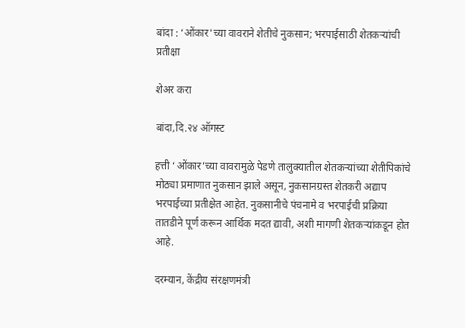बांदा : ‘ओंकार’च्या वावराने शेतीचे नुकसान; भरपाईसाठी शेतकऱ्यांची प्रतीक्षा

शेअर करा

बांदा,दि.२४ ऑगस्ट

हत्ती ‘ओंकार’च्या वावरामुळे पेडणे तालुक्यातील शेतकऱ्यांच्या शेतीपिकांचे मोठ्या प्रमाणात नुकसान झाले असून, नुकसानग्रस्त शेतकरी अद्याप भरपाईच्या प्रतीक्षेत आहेत. नुकसानीचे पंचनामे व भरपाईची प्रक्रिया तातडीने पूर्ण करून आर्थिक मदत द्यावी, अशी मागणी शेतकऱ्यांकडून होत आहे.

दरम्यान, केंद्रीय संरक्षणमंत्री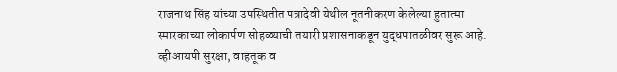राजनाथ सिंह यांच्या उपस्थितीत पत्रादेवी येथील नूतनीकरण केलेल्या हुतात्मा स्मारकाच्या लोकार्पण सोहळ्याची तयारी प्रशासनाकडून युद्धपातळीवर सुरू आहे. व्हीआयपी सुरक्षा, वाहतूक व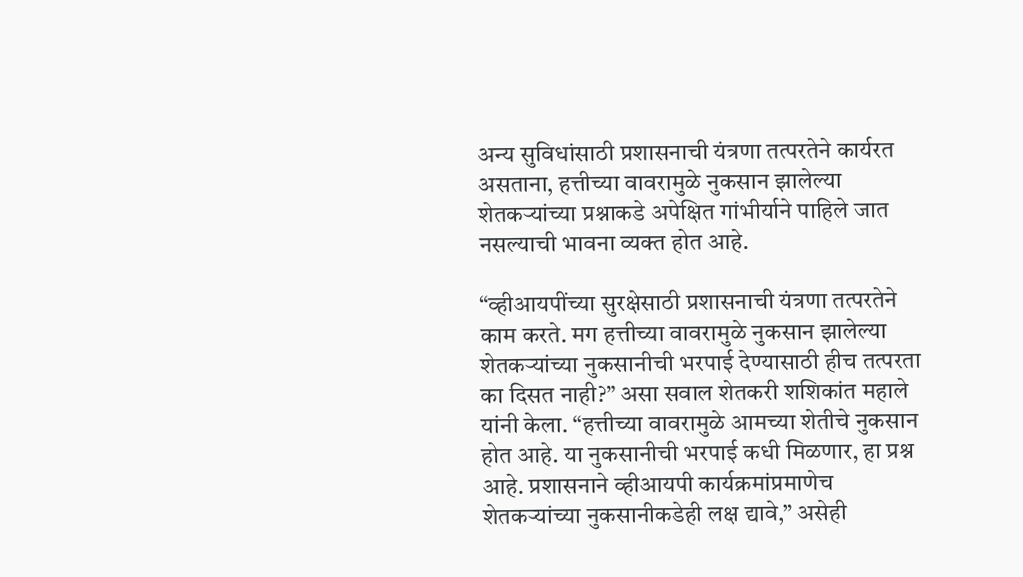अन्य सुविधांसाठी प्रशासनाची यंत्रणा तत्परतेने कार्यरत असताना, हत्तीच्या वावरामुळे नुकसान झालेल्या शेतकऱ्यांच्या प्रश्नाकडे अपेक्षित गांभीर्याने पाहिले जात नसल्याची भावना व्यक्त होत आहे.

“व्हीआयपींच्या सुरक्षेसाठी प्रशासनाची यंत्रणा तत्परतेने काम करते. मग हत्तीच्या वावरामुळे नुकसान झालेल्या शेतकऱ्यांच्या नुकसानीची भरपाई देण्यासाठी हीच तत्परता का दिसत नाही?” असा सवाल शेतकरी शशिकांत महाले यांनी केला. “हत्तीच्या वावरामुळे आमच्या शेतीचे नुकसान होत आहे. या नुकसानीची भरपाई कधी मिळणार, हा प्रश्न आहे. प्रशासनाने व्हीआयपी कार्यक्रमांप्रमाणेच शेतकऱ्यांच्या नुकसानीकडेही लक्ष द्यावे,” असेही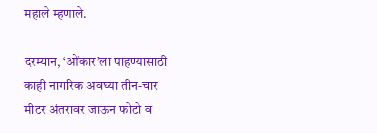महाले म्हणाले.

दरम्यान, ‘ओंकार’ला पाहण्यासाठी काही नागरिक अवघ्या तीन-चार मीटर अंतरावर जाऊन फोटो व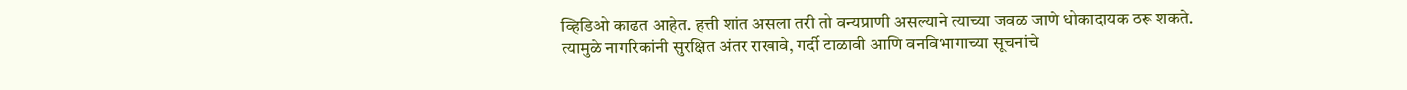व्हिडिओ काढत आहेत. हत्ती शांत असला तरी तो वन्यप्राणी असल्याने त्याच्या जवळ जाणे धोकादायक ठरू शकते. त्यामुळे नागरिकांनी सुरक्षित अंतर राखावे, गर्दी टाळावी आणि वनविभागाच्या सूचनांचे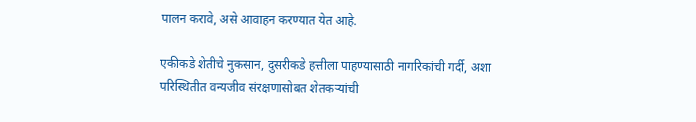पालन करावे, असे आवाहन करण्यात येत आहे.

एकीकडे शेतीचे नुकसान, दुसरीकडे हत्तीला पाहण्यासाठी नागरिकांची गर्दी, अशा परिस्थितीत वन्यजीव संरक्षणासोबत शेतकऱ्यांची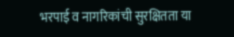भरपाई व नागरिकांची सुरक्षितता या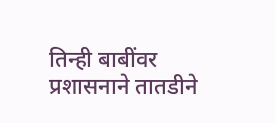तिन्ही बाबींवर प्रशासनाने तातडीने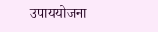उपाययोजना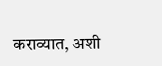कराव्यात, अशी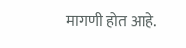मागणी होत आहे.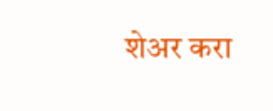शेअर करा